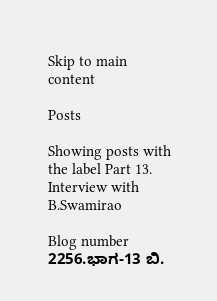Skip to main content

Posts

Showing posts with the label Part 13. Interview with B.Swamirao

Blog number 2256.ಭಾಗ-13 ಬಿ.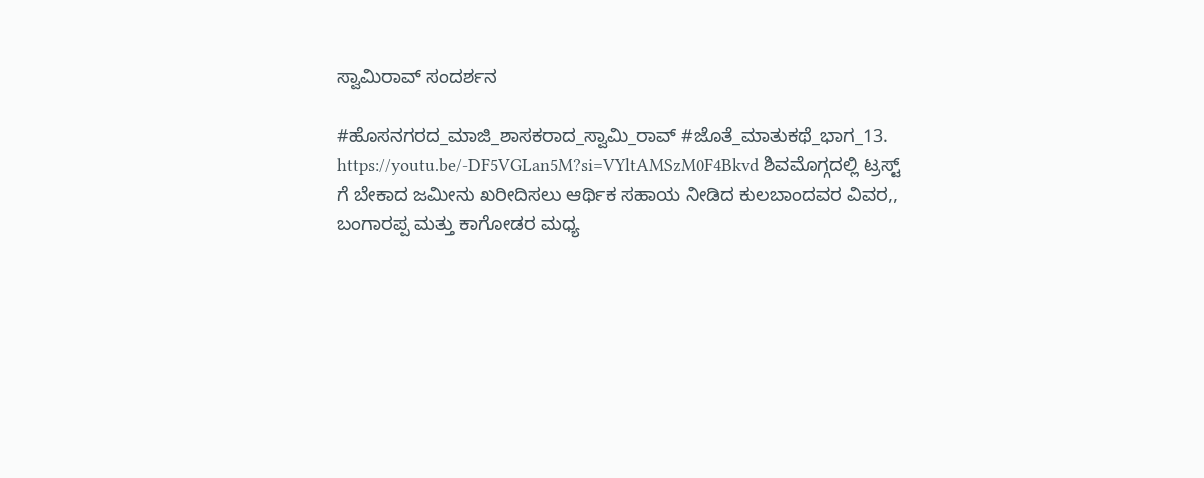ಸ್ವಾಮಿರಾವ್ ಸಂದರ್ಶನ

#ಹೊಸನಗರದ_ಮಾಜಿ_ಶಾಸಕರಾದ_ಸ್ವಾಮಿ_ರಾವ್ #ಜೊತೆ_ಮಾತುಕಥೆ_ಭಾಗ_13. https://youtu.be/-DF5VGLan5M?si=VYltAMSzM0F4Bkvd ಶಿವಮೊಗ್ಗದಲ್ಲಿ ಟ್ರಸ್ಟ್ ಗೆ ಬೇಕಾದ ಜಮೀನು ಖರೀದಿಸಲು ಆರ್ಥಿಕ ಸಹಾಯ ನೀಡಿದ ಕುಲಬಾಂದವರ ವಿವರ,, ಬಂಗಾರಪ್ಪ ಮತ್ತು ಕಾಗೋಡರ ಮಧ್ಯ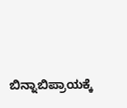ಬಿನ್ನಾಬಿಪ್ರಾಯಕ್ಕೆ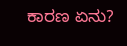ಕಾರಣ ಏನು?